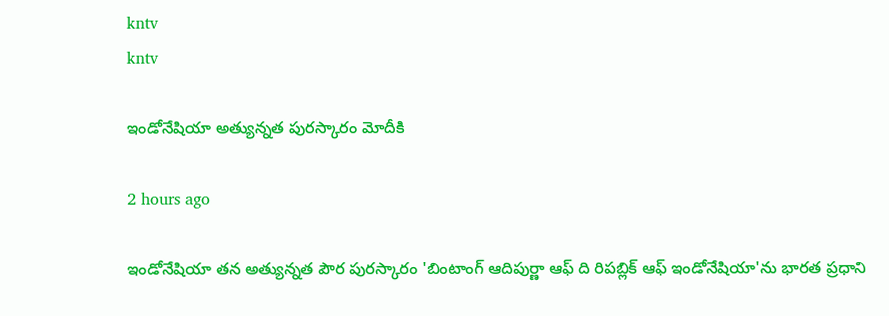kntv
kntv

ఇండోనేషియా అత్యున్నత పురస్కారం మోదీకి

2 hours ago

ఇండోనేషియా తన అత్యున్నత పౌర పురస్కారం 'బింటాంగ్ ఆదిపుర్ణా ఆఫ్ ది రిపబ్లిక్ ఆఫ్ ఇండోనేషియా'ను భారత ప్రధాని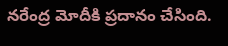నరేంద్ర మోదీకి ప్రదానం చేసింది.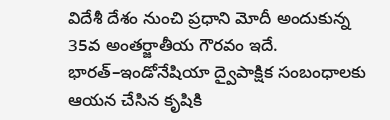విదేశీ దేశం నుంచి ప్రధాని మోదీ అందుకున్న 35వ అంతర్జాతీయ గౌరవం ఇదే. భారత్–ఇండోనేషియా ద్వైపాక్షిక సంబంధాలకు ఆయన చేసిన కృషికి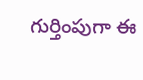గుర్తింపుగా ఈ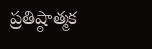ప్రతిష్ఠాత్మక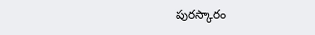పురస్కారం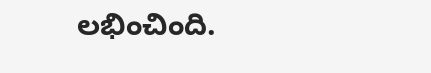లభించింది.